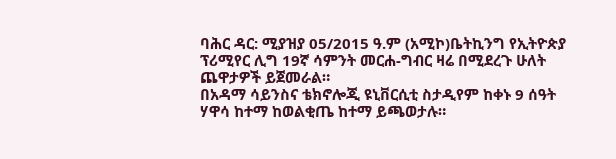ባሕር ዳር: ሚያዝያ 05/2015 ዓ.ም (አሚኮ)ቤትኪንግ የኢትዮጵያ ፕሪሚየር ሊግ 19ኛ ሳምንት መርሐ-ግብር ዛሬ በሚደረጉ ሁለት ጨዋታዎች ይጀመራል።
በአዳማ ሳይንስና ቴክኖሎጂ ዩኒቨርሲቲ ስታዲየም ከቀኑ 9 ሰዓት ሃዋሳ ከተማ ከወልቂጤ ከተማ ይጫወታሉ።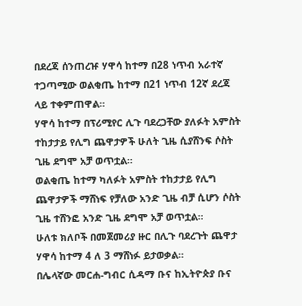በደረጃ ሰንጠረዡ ሃዋሳ ከተማ በ28 ነጥብ አራተኛ ተጋጣሚው ወልቂጤ ከተማ በ21 ነጥብ 12ኛ ደረጃ ላይ ተቀምጠዋል።
ሃዋሳ ከተማ በፕሪሚየር ሊጉ ባደረጋቸው ያለፉት አምስት ተከታታይ የሊግ ጨዋታዎች ሁለት ጊዜ ሲያሸንፍ ሶስት ጊዜ ደግሞ አቻ ወጥቷል።
ወልቂጤ ከተማ ካለፉት አምስት ተከታታይ የሊግ ጨዋታዎች ማሸነፍ የቻለው አንድ ጊዜ ብቻ ሲሆን ሶስት ጊዜ ተሸንፎ አንድ ጊዜ ደግሞ አቻ ወጥቷል።
ሁለቱ ክለቦች በመጀመሪያ ዙር በሊጉ ባደረጉት ጨዋታ ሃዋሳ ከተማ 4 ለ 3 ማሸነፉ ይታወቃል።
በሌላኛው መርሐ-ግብር ሲዳማ ቡና ከኢትዮጵያ ቡና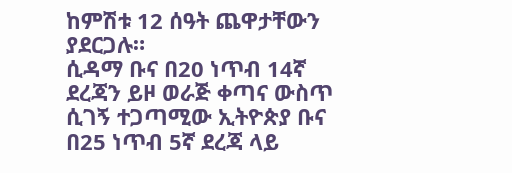ከምሽቱ 12 ሰዓት ጨዋታቸውን ያደርጋሉ።
ሲዳማ ቡና በ20 ነጥብ 14ኛ ደረጃን ይዞ ወራጅ ቀጣና ውስጥ ሲገኝ ተጋጣሚው ኢትዮጵያ ቡና በ25 ነጥብ 5ኛ ደረጃ ላይ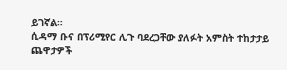ይገኛል።
ሲዳማ ቡና በፕሪሚየር ሊጉ ባደረጋቸው ያለፉት አምስት ተከታታይ ጨዋታዎች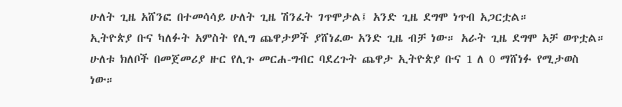ሁለት ጊዜ አሸንፎ በተመሳሳይ ሁለት ጊዜ ሽንፈት ገጥሞታል፤ አንድ ጊዜ ደግሞ ነጥብ አጋርቷል።
ኢትዮጵያ ቡና ካለፉት አምስት የሊግ ጨዋታዎች ያሸነፈው አንድ ጊዜ ብቻ ነው። አራት ጊዜ ደግሞ አቻ ወጥቷል።
ሁለቱ ክለቦች በመጀመሪያ ዙር የሊጉ መርሐ-ግብር ባደረጉት ጨዋታ ኢትዮጵያ ቡና 1 ለ 0 ማሸነፉ የሚታወስ ነው።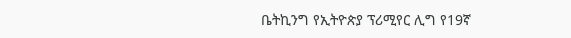ቤትኪንግ የኢትዮጵያ ፕሪሚየር ሊግ የ19ኛ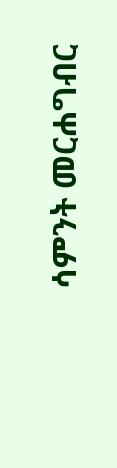ሳምንት መርሐግብር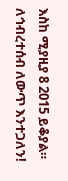እስከ ሚያዚያ 8 2015 ይቆያል።
ለኅብረተሰብ ለውጥ እንተጋለን!